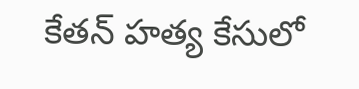కేతన్ హత్య కేసులో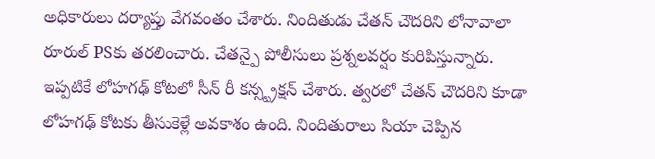అధికారులు దర్యాప్తు వేగవంతం చేశారు. నిందితుడు చేతన్ చౌదరిని లోనావాలా రూరుల్ PSకు తరలించారు. చేతన్పై పోలీసులు ప్రశ్నలవర్షం కురిపిస్తున్నారు. ఇప్పటికే లోహగఢ్ కోటలో సీన్ రీ కన్స్ట్రక్షన్ చేశారు. త్వరలో చేతన్ చౌదరిని కూడా లోహగఢ్ కోటకు తీసుకెళ్లే అవకాశం ఉంది. నిందితురాలు సియా చెప్పిన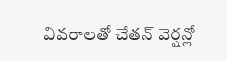వివరాలతో చేతన్ వెర్షన్లో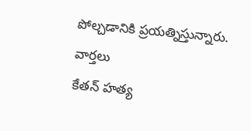పోల్చడానికి ప్రయత్నిస్తున్నారు.
వార్తలు
కేతన్ హత్య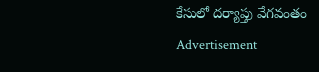కేసులో దర్యాప్తు వేగవంతం
Advertisement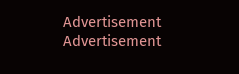Advertisement
Advertisement